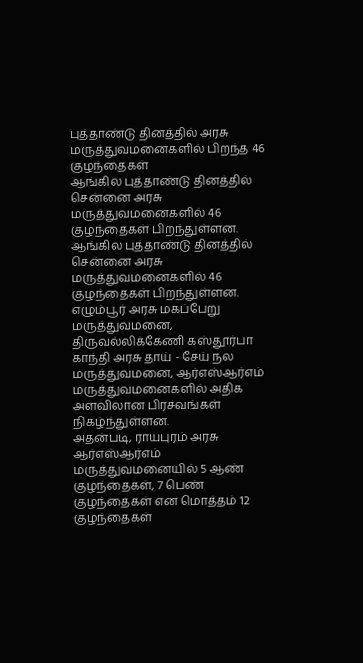புத்தாண்டு தினத்தில் அரசு மருத்துவமனைகளில் பிறந்த 46 குழந்தைகள்
ஆங்கில புத்தாண்டு தினத்தில் சென்னை அரசு மருத்துவமனைகளில் 46 குழந்தைகள் பிறந்துள்ளன.
ஆங்கில புத்தாண்டு தினத்தில் சென்னை அரசு மருத்துவமனைகளில் 46 குழந்தைகள் பிறந்துள்ளன.
எழும்பூர் அரசு மகப்பேறு மருத்துவமனை, திருவல்லிக்கேணி கஸ்தூர்பா காந்தி அரசு தாய் - சேய் நல மருத்துவமனை, ஆர்எஸ்ஆர்எம் மருத்துவமனைகளில் அதிக அளவிலான பிரசவங்கள் நிகழ்ந்துள்ளன.
அதன்படி, ராயபுரம் அரசு ஆர்எஸ்ஆர்எம் மருத்துவமனையில் 5 ஆண் குழந்தைகள், 7 பெண் குழந்தைகள் என மொத்தம் 12 குழந்தைகள்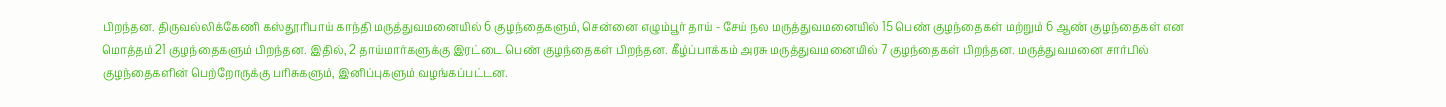பிறந்தன. திருவல்லிக்கேணி கஸ்தூரிபாய் காந்தி மருத்துவமனையில் 6 குழந்தைகளும், சென்னை எழும்பூர் தாய் - சேய் நல மருத்துவமனையில் 15 பெண் குழந்தைகள் மற்றும் 6 ஆண் குழந்தைகள் என மொத்தம் 21 குழந்தைகளும் பிறந்தன. இதில், 2 தாய்மார்களுக்கு இரட்டை பெண் குழந்தைகள் பிறந்தன. கீழ்ப்பாக்கம் அரசு மருத்துவமனையில் 7 குழந்தைகள் பிறந்தன. மருத்துவமனை சார்பில் குழந்தைகளின் பெற்றோருக்கு பரிசுகளும், இனிப்புகளும் வழங்கப்பட்டன.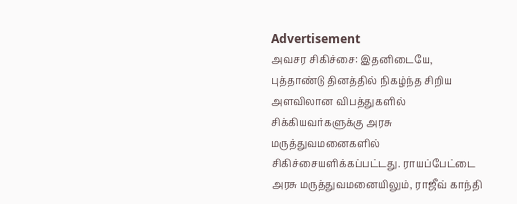Advertisement
அவசர சிகிச்சை: இதனிடையே, புத்தாண்டு தினத்தில் நிகழ்ந்த சிறிய அளவிலான விபத்துகளில் சிக்கியவர்களுக்கு அரசு மருத்துவமனைகளில் சிகிச்சையளிக்கப்பட்டது. ராயப்பேட்டை அரசு மருத்துவமனையிலும், ராஜீவ் காந்தி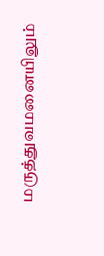மருத்துவமனையிலும்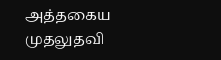அத்தகைய முதலுதவி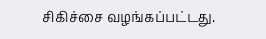சிகிச்சை வழங்கப்பட்டது.